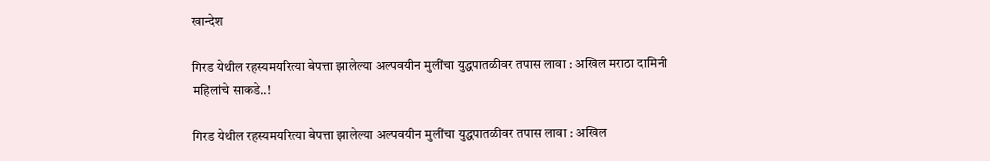खान्देश

गिरड येथील रहस्यमयरित्या बेपत्ता झालेल्या अल्पवयीन मुलींचा युद्धपातळीवर तपास लावा : अखिल मराठा दामिनी महिलांचे साकडे..!

गिरड येथील रहस्यमयरित्या बेपत्ता झालेल्या अल्पवयीन मुलींचा युद्धपातळीवर तपास लावा : अखिल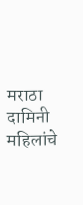मराठा दामिनी महिलांचे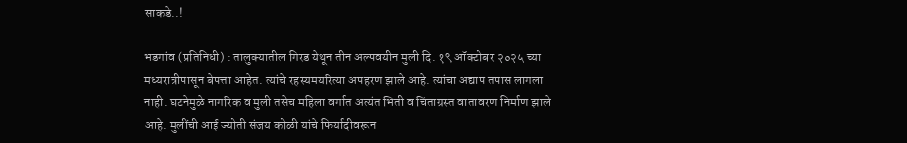साकडे..!

भडगांव (प्रतिनिधी) : तालुक्यातील गिरड येथून तीन अल्पवयीन मुली दि. १९ ऑक्टोबर २०२५ च्या मध्यरात्रीपासून बेपत्ता आहेत. त्यांचे रहस्यमयरित्या अपहरण झाले आहे. त्यांचा अद्याप तपास लागला नाही. घटनेमुळे नागरिक व मुली तसेच महिला वर्गात अत्यंत भिती व चिंताग्रस्त वातावरण निर्माण झाले आहे. मुलींची आई ज्योती संजय कोळी यांचे फिर्यादीवरून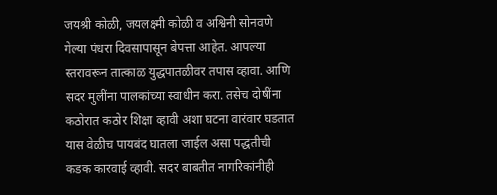जयश्री कोळी, जयलक्ष्मी कोळी व अश्विनी सोनवणे गेल्या पंधरा दिवसापासून बेपत्ता आहेत. आपल्या स्तरावरून तात्काळ युद्धपातळीवर तपास व्हावा. आणि सदर मुलींना पालकांच्या स्वाधीन करा. तसेच दोषींना कठोरात कठोर शिक्षा व्हावी अशा घटना वारंवार घडतात यास वेळीच पायबंद घातला जाईल असा पद्धतीची कडक कारवाई व्हावी. सदर बाबतीत नागरिकांनीही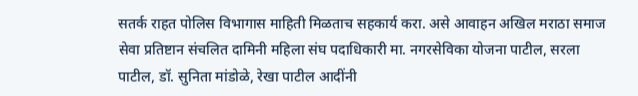सतर्क राहत पोलिस विभागास माहिती मिळताच सहकार्य करा. असे आवाहन अखिल मराठा समाज सेवा प्रतिष्टान संचलित दामिनी महिला संघ पदाधिकारी मा. नगरसेविका योजना पाटील, सरला पाटील, डॉ. सुनिता मांडोळे, रेखा पाटील आदींनी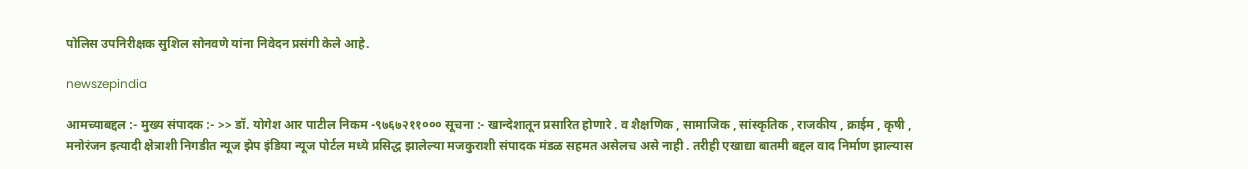पोलिस उपनिरीक्षक सुशिल सोनवणे यांना निवेदन प्रसंगी केले आहे.

newszepindia

आमच्याबद्दल :- मुख्य संपादक :- >> डॉ. योगेश आर पाटील निकम -९७६७२११००० सूचना :- खान्देशातून प्रसारित होणारे . व शैक्षणिक , सामाजिक , सांस्कृतिक , राजकीय , क्राईम , कृषी , मनोरंजन इत्यादी क्षेत्राशी निगडीत न्यूज झेप इंडिया न्यूज पोर्टल मध्ये प्रसिद्ध झालेल्या मजकुराशी संपादक मंडळ सहमत असेलच असे नाही . तरीही एखाद्या बातमी बद्दल वाद निर्माण झाल्यास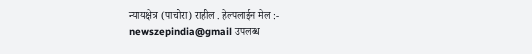न्यायक्षेत्र (पाचोरा) राहील . हेल्पलाईन मेल :- newszepindia@gmail उपलब्ध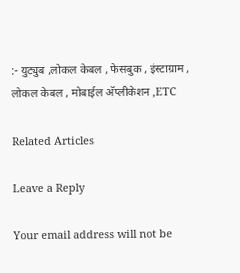:- युट्युब ,लोकल केबल , फेसबुक , इंस्टाग्राम , लोकल केबल , मोबाईल अ‍ॅप्लीकेशन ,ETC

Related Articles

Leave a Reply

Your email address will not be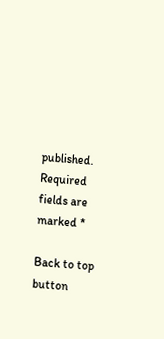published. Required fields are marked *

Back to top button